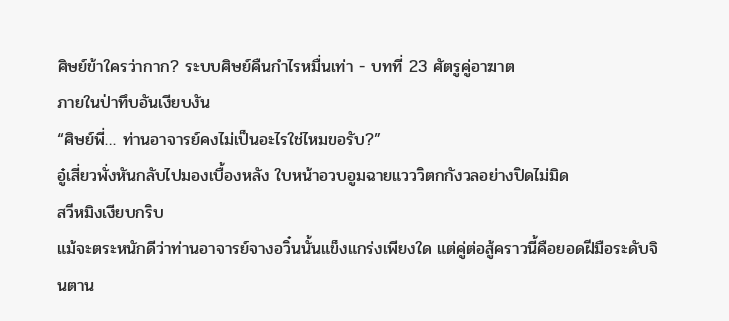ศิษย์ข้าใครว่ากาก? ระบบศิษย์คืนกำไรหมื่นเท่า - บทที่ 23 ศัตรูคู่อาฆาต
ภายในป่าทึบอันเงียบงัน
“ศิษย์พี่… ท่านอาจารย์คงไม่เป็นอะไรใช่ไหมขอรับ?”
อู๋เสี่ยวพั่งหันกลับไปมองเบื้องหลัง ใบหน้าอวบอูมฉายแวววิตกกังวลอย่างปิดไม่มิด
สวีหมิงเงียบกริบ
แม้จะตระหนักดีว่าท่านอาจารย์จางอวิ๋นนั้นแข็งแกร่งเพียงใด แต่คู่ต่อสู้คราวนี้คือยอดฝีมือระดับจินตาน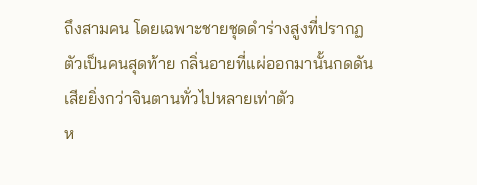ถึงสามคน โดยเฉพาะชายชุดดำร่างสูงที่ปรากฏตัวเป็นคนสุดท้าย กลิ่นอายที่แผ่ออกมานั้นกดดันเสียยิ่งกว่าจินตานทั่วไปหลายเท่าตัว
ห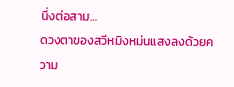นึ่งต่อสาม…
ดวงตาของสวีหมิงหม่นแสงลงด้วยความ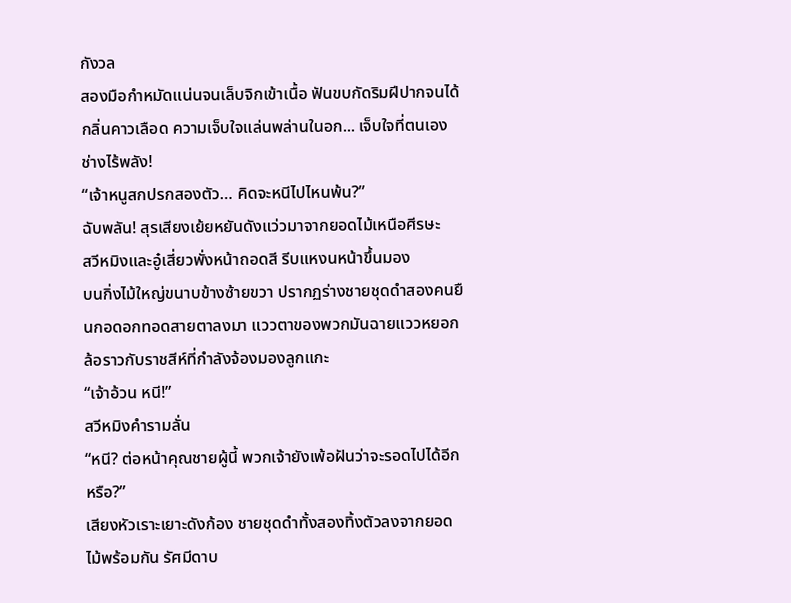กังวล
สองมือกำหมัดแน่นจนเล็บจิกเข้าเนื้อ ฟันขบกัดริมฝีปากจนได้กลิ่นคาวเลือด ความเจ็บใจแล่นพล่านในอก... เจ็บใจที่ตนเองช่างไร้พลัง!
“เจ้าหนูสกปรกสองตัว… คิดจะหนีไปไหนพ้น?”
ฉับพลัน! สุรเสียงเย้ยหยันดังแว่วมาจากยอดไม้เหนือศีรษะ
สวีหมิงและอู๋เสี่ยวพั่งหน้าถอดสี รีบแหงนหน้าขึ้นมอง
บนกิ่งไม้ใหญ่ขนาบข้างซ้ายขวา ปรากฏร่างชายชุดดำสองคนยืนกอดอกทอดสายตาลงมา แววตาของพวกมันฉายแววหยอกล้อราวกับราชสีห์ที่กำลังจ้องมองลูกแกะ
“เจ้าอ้วน หนี!”
สวีหมิงคำรามลั่น
“หนี? ต่อหน้าคุณชายผู้นี้ พวกเจ้ายังเพ้อฝันว่าจะรอดไปได้อีกหรือ?”
เสียงหัวเราะเยาะดังก้อง ชายชุดดำทั้งสองทิ้งตัวลงจากยอดไม้พร้อมกัน รัศมีดาบ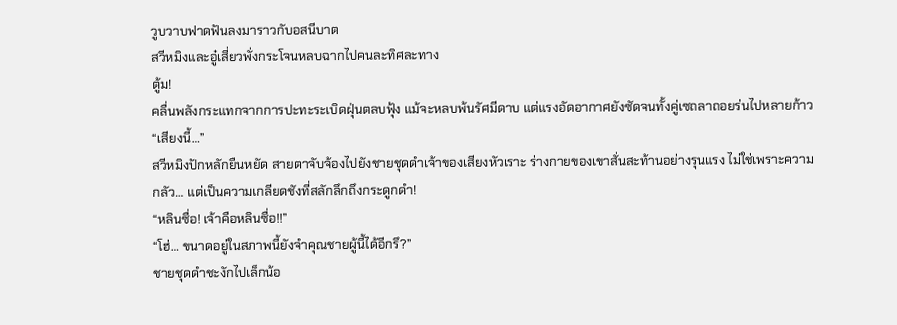วูบวาบฟาดฟันลงมาราวกับอสนีบาต
สวีหมิงและอู๋เสี่ยวพั่งกระโจนหลบฉากไปคนละทิศละทาง
ตู้ม!
คลื่นพลังกระแทกจากการปะทะระเบิดฝุ่นตลบฟุ้ง แม้จะหลบพ้นรัศมีดาบ แต่แรงอัดอากาศยังซัดจนทั้งคู่เซถลาถอยร่นไปหลายก้าว
“เสียงนี้…”
สวีหมิงปักหลักยืนหยัด สายตาจับจ้องไปยังชายชุดดำเจ้าของเสียงหัวเราะ ร่างกายของเขาสั่นสะท้านอย่างรุนแรง ไม่ใช่เพราะความกลัว… แต่เป็นความเกลียดชังที่สลักลึกถึงกระดูกดำ!
“หลินซื่อ! เจ้าคือหลินซื่อ!!”
“โฮ่… ขนาดอยู่ในสภาพนี้ยังจำคุณชายผู้นี้ได้อีกรึ?”
ชายชุดดำชะงักไปเล็กน้อ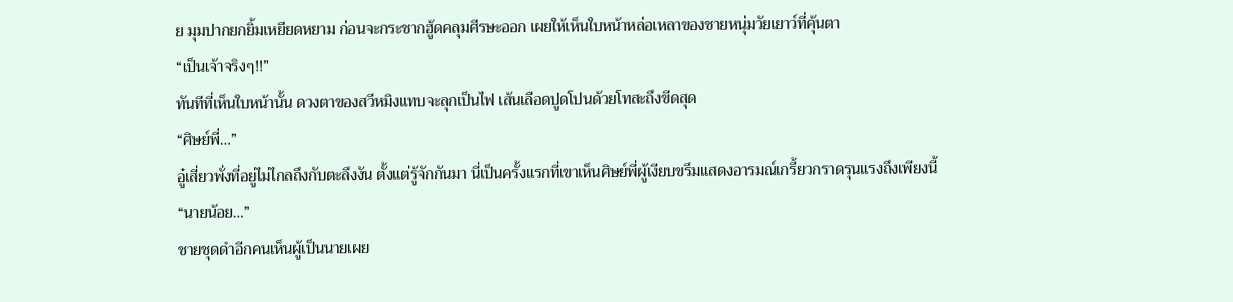ย มุมปากยกยิ้มเหยียดหยาม ก่อนจะกระชากฮู้ดคลุมศีรษะออก เผยให้เห็นใบหน้าหล่อเหลาของชายหนุ่มวัยเยาว์ที่คุ้นตา
“เป็นเจ้าจริงๆ!!”
ทันทีที่เห็นใบหน้านั้น ดวงตาของสวีหมิงแทบจะลุกเป็นไฟ เส้นเลือดปูดโปนด้วยโทสะถึงขีดสุด
“ศิษย์พี่…”
อู๋เสี่ยวพั่งที่อยู่ไม่ไกลถึงกับตะลึงงัน ตั้งแต่รู้จักกันมา นี่เป็นครั้งแรกที่เขาเห็นศิษย์พี่ผู้เงียบขรึมแสดงอารมณ์เกรี้ยวกราดรุนแรงถึงเพียงนี้
“นายน้อย…”
ชายชุดดำอีกคนเห็นผู้เป็นนายเผย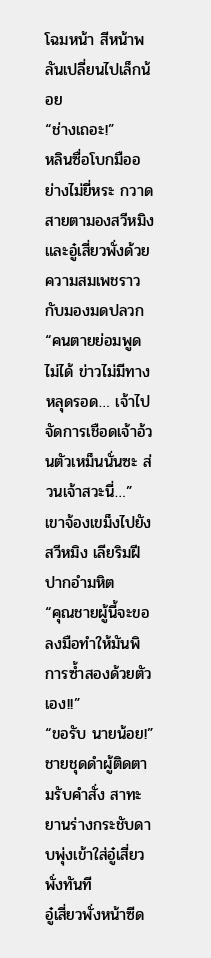โฉมหน้า สีหน้าพลันเปลี่ยนไปเล็กน้อย
“ช่างเถอะ!”
หลินซื่อโบกมืออย่างไม่ยี่หระ กวาดสายตามองสวีหมิงและอู๋เสี่ยวพั่งด้วยความสมเพชราวกับมองมดปลวก
“คนตายย่อมพูดไม่ได้ ข่าวไม่มีทางหลุดรอด… เจ้าไปจัดการเชือดเจ้าอ้วนตัวเหม็นนั่นซะ ส่วนเจ้าสวะนี่…”
เขาจ้องเขม็งไปยังสวีหมิง เลียริมฝีปากอำมหิต
“คุณชายผู้นี้จะขอลงมือทำให้มันพิการซ้ำสองด้วยตัวเอง!!”
“ขอรับ นายน้อย!”
ชายชุดดำผู้ติดตามรับคำสั่ง สาทะยานร่างกระชับดาบพุ่งเข้าใส่อู๋เสี่ยวพั่งทันที
อู๋เสี่ยวพั่งหน้าซีด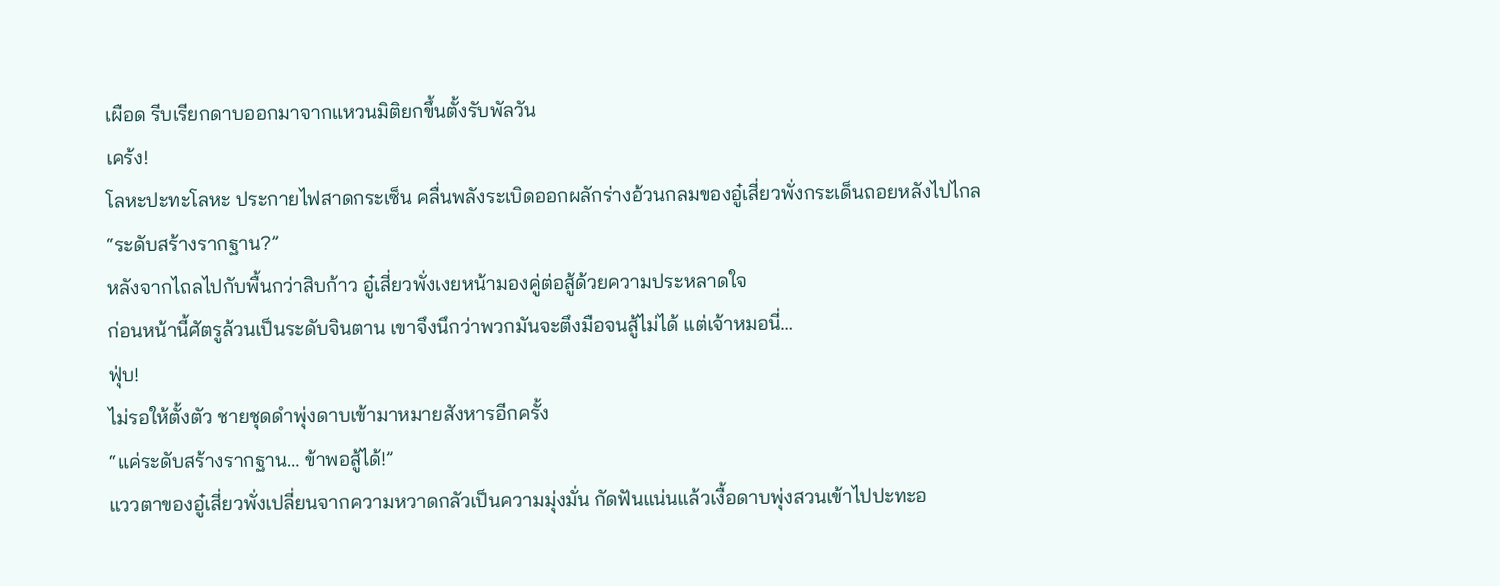เผือด รีบเรียกดาบออกมาจากแหวนมิติยกขึ้นตั้งรับพัลวัน
เคร้ง!
โลหะปะทะโลหะ ประกายไฟสาดกระเซ็น คลื่นพลังระเบิดออกผลักร่างอ้วนกลมของอู๋เสี่ยวพั่งกระเด็นถอยหลังไปไกล
“ระดับสร้างรากฐาน?”
หลังจากไถลไปกับพื้นกว่าสิบก้าว อู๋เสี่ยวพั่งเงยหน้ามองคู่ต่อสู้ด้วยความประหลาดใจ
ก่อนหน้านี้ศัตรูล้วนเป็นระดับจินตาน เขาจึงนึกว่าพวกมันจะตึงมือจนสู้ไม่ได้ แต่เจ้าหมอนี่…
ฟุ่บ!
ไม่รอให้ตั้งตัว ชายชุดดำพุ่งดาบเข้ามาหมายสังหารอีกครั้ง
“แค่ระดับสร้างรากฐาน… ข้าพอสู้ได้!”
แววตาของอู๋เสี่ยวพั่งเปลี่ยนจากความหวาดกลัวเป็นความมุ่งมั่น กัดฟันแน่นแล้วเงื้อดาบพุ่งสวนเข้าไปปะทะอ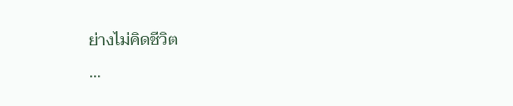ย่างไม่คิดชีวิต
…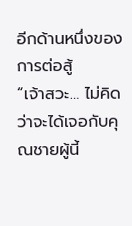อีกด้านหนึ่งของการต่อสู้
“เจ้าสวะ… ไม่คิดว่าจะได้เจอกับคุณชายผู้นี้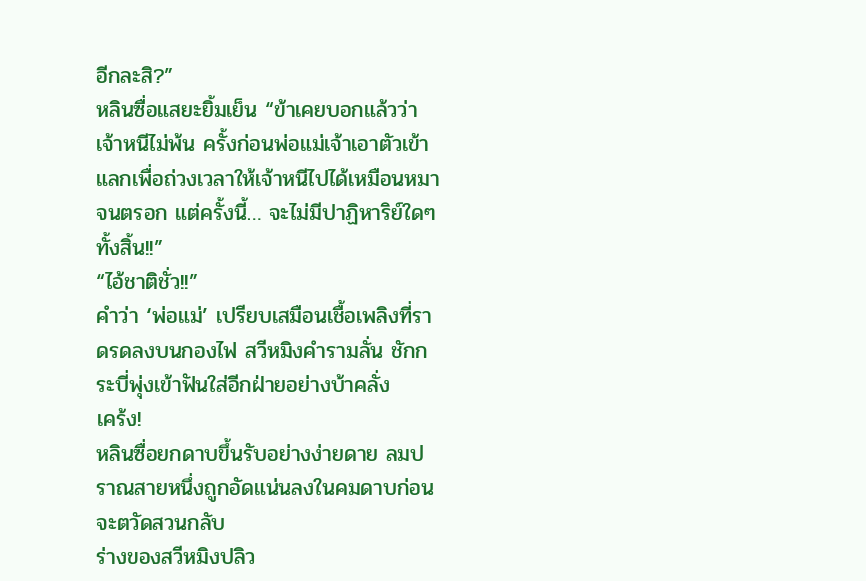อีกละสิ?”
หลินซื่อแสยะยิ้มเย็น “ข้าเคยบอกแล้วว่าเจ้าหนีไม่พ้น ครั้งก่อนพ่อแม่เจ้าเอาตัวเข้าแลกเพื่อถ่วงเวลาให้เจ้าหนีไปได้เหมือนหมาจนตรอก แต่ครั้งนี้… จะไม่มีปาฏิหาริย์ใดๆ ทั้งสิ้น!!”
“ไอ้ชาติชั่ว!!”
คำว่า ‘พ่อแม่’ เปรียบเสมือนเชื้อเพลิงที่ราดรดลงบนกองไฟ สวีหมิงคำรามลั่น ชักกระบี่พุ่งเข้าฟันใส่อีกฝ่ายอย่างบ้าคลั่ง
เคร้ง!
หลินซื่อยกดาบขึ้นรับอย่างง่ายดาย ลมปราณสายหนึ่งถูกอัดแน่นลงในคมดาบก่อนจะตวัดสวนกลับ
ร่างของสวีหมิงปลิว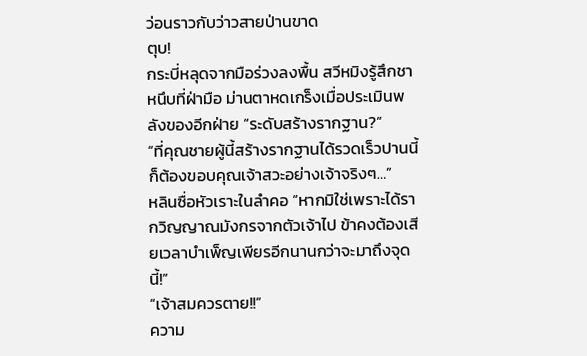ว่อนราวกับว่าวสายป่านขาด
ตุบ!
กระบี่หลุดจากมือร่วงลงพื้น สวีหมิงรู้สึกชาหนึบที่ฝ่ามือ ม่านตาหดเกร็งเมื่อประเมินพลังของอีกฝ่าย “ระดับสร้างรากฐาน?”
“ที่คุณชายผู้นี้สร้างรากฐานได้รวดเร็วปานนี้ ก็ต้องขอบคุณเจ้าสวะอย่างเจ้าจริงๆ…”
หลินซื่อหัวเราะในลำคอ “หากมิใช่เพราะได้รากวิญญาณมังกรจากตัวเจ้าไป ข้าคงต้องเสียเวลาบำเพ็ญเพียรอีกนานกว่าจะมาถึงจุดนี้!”
“เจ้าสมควรตาย!!”
ความ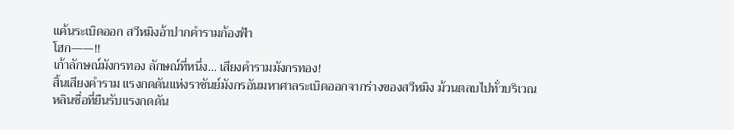แค้นระเบิดออก สวีหมิงอ้าปากคำรามก้องฟ้า
โฮก——!!
เก้าลักษณ์มังกรทอง ลักษณ์ที่หนึ่ง… เสียงคำรามมังกรทอง!
สิ้นเสียงคำราม แรงกดดันแห่งราชันย์มังกรอันมหาศาลระเบิดออกจากร่างของสวีหมิง ม้วนตลบไปทั่วบริเวณ
หลินซื่อที่ยืนรับแรงกดดัน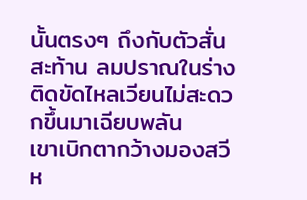นั้นตรงๆ ถึงกับตัวสั่นสะท้าน ลมปราณในร่างติดขัดไหลเวียนไม่สะดวกขึ้นมาเฉียบพลัน
เขาเบิกตากว้างมองสวีห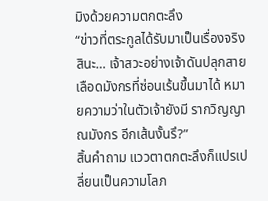มิงด้วยความตกตะลึง
“ข่าวที่ตระกูลได้รับมาเป็นเรื่องจริงสินะ… เจ้าสวะอย่างเจ้าดันปลุกสายเลือดมังกรที่ซ่อนเร้นขึ้นมาได้ หมายความว่าในตัวเจ้ายังมี รากวิญญาณมังกร อีกเส้นงั้นรึ?”
สิ้นคำถาม แววตาตกตะลึงก็แปรเปลี่ยนเป็นความโลภ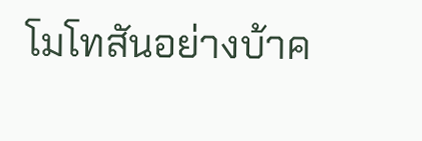โมโทสันอย่างบ้าค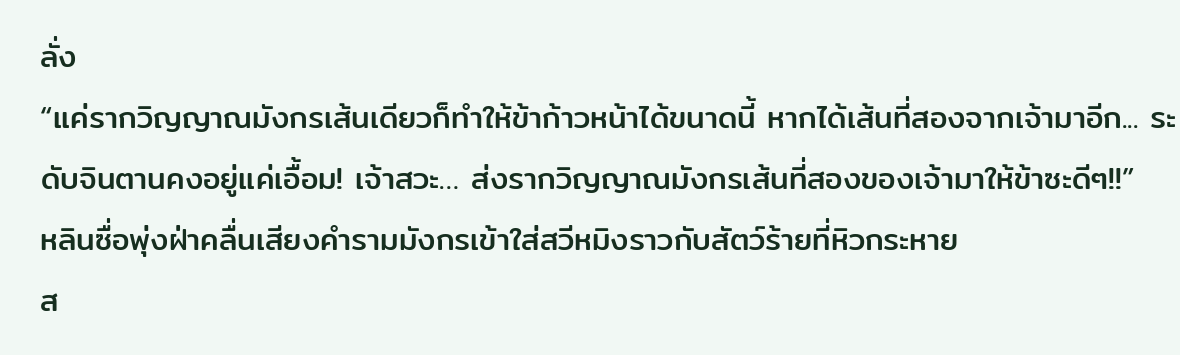ลั่ง
“แค่รากวิญญาณมังกรเส้นเดียวก็ทำให้ข้าก้าวหน้าได้ขนาดนี้ หากได้เส้นที่สองจากเจ้ามาอีก... ระดับจินตานคงอยู่แค่เอื้อม! เจ้าสวะ… ส่งรากวิญญาณมังกรเส้นที่สองของเจ้ามาให้ข้าซะดีๆ!!”
หลินซื่อพุ่งฝ่าคลื่นเสียงคำรามมังกรเข้าใส่สวีหมิงราวกับสัตว์ร้ายที่หิวกระหาย
ส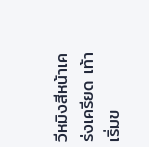วีหมิงสีหน้าเคร่งเครียด เท้าเริ่มข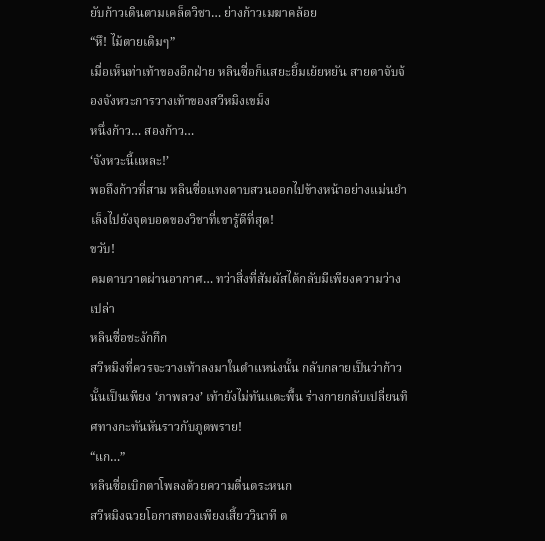ยับก้าวเดินตามเคล็ดวิชา… ย่างก้าวเมฆาคล้อย
“หึ! ไม้ตายเดิมๆ”
เมื่อเห็นท่าเท้าของอีกฝ่าย หลินซื่อก็แสยะยิ้มเย้ยหยัน สายตาจับจ้องจังหวะการวางเท้าของสวีหมิงเขม็ง
หนึ่งก้าว… สองก้าว…
‘จังหวะนี้แหละ!’
พอถึงก้าวที่สาม หลินซื่อแทงดาบสวนออกไปข้างหน้าอย่างแม่นยำ เล็งไปยังจุดบอดของวิชาที่เขารู้ดีที่สุด!
ขวับ!
คมดาบวาดผ่านอากาศ… ทว่าสิ่งที่สัมผัสได้กลับมีเพียงความว่างเปล่า
หลินซื่อชะงักกึก
สวีหมิงที่ควรจะวางเท้าลงมาในตำแหน่งนั้น กลับกลายเป็นว่าก้าวนั้นเป็นเพียง ‘ภาพลวง’ เท้ายังไม่ทันแตะพื้น ร่างกายกลับเปลี่ยนทิศทางกะทันหันราวกับภูตพราย!
“แก…”
หลินซื่อเบิกตาโพลงด้วยความตื่นตระหนก
สวีหมิงฉวยโอกาสทองเพียงเสี้ยววินาที ต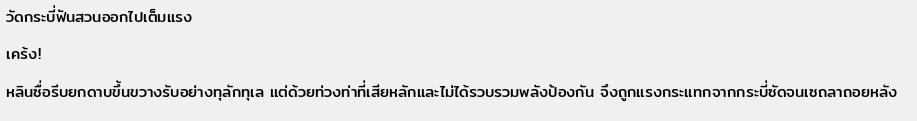วัดกระบี่ฟันสวนออกไปเต็มแรง
เคร้ง!
หลินซื่อรีบยกดาบขึ้นขวางรับอย่างทุลักทุเล แต่ด้วยท่วงท่าที่เสียหลักและไม่ได้รวบรวมพลังป้องกัน จึงถูกแรงกระแทกจากกระบี่ซัดจนเซถลาถอยหลัง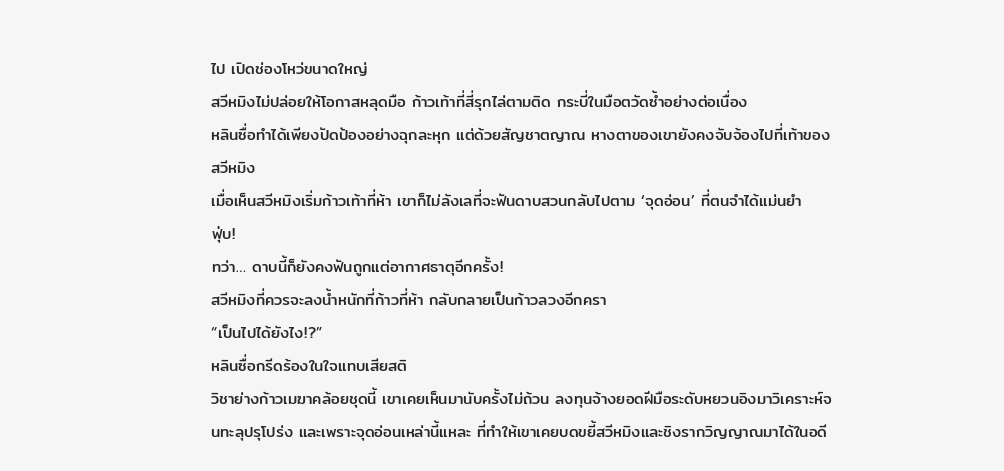ไป เปิดช่องโหว่ขนาดใหญ่
สวีหมิงไม่ปล่อยให้โอกาสหลุดมือ ก้าวเท้าที่สี่รุกไล่ตามติด กระบี่ในมือตวัดซ้ำอย่างต่อเนื่อง
หลินซื่อทำได้เพียงปัดป้องอย่างฉุกละหุก แต่ด้วยสัญชาตญาณ หางตาของเขายังคงจับจ้องไปที่เท้าของสวีหมิง
เมื่อเห็นสวีหมิงเริ่มก้าวเท้าที่ห้า เขาก็ไม่ลังเลที่จะฟันดาบสวนกลับไปตาม ‘จุดอ่อน’ ที่ตนจำได้แม่นยำ
ฟุ่บ!
ทว่า… ดาบนี้ก็ยังคงฟันถูกแต่อากาศธาตุอีกครั้ง!
สวีหมิงที่ควรจะลงน้ำหนักที่ก้าวที่ห้า กลับกลายเป็นก้าวลวงอีกครา
“เป็นไปได้ยังไง!?”
หลินซื่อกรีดร้องในใจแทบเสียสติ
วิชาย่างก้าวเมฆาคล้อยชุดนี้ เขาเคยเห็นมานับครั้งไม่ถ้วน ลงทุนจ้างยอดฝีมือระดับหยวนอิงมาวิเคราะห์จนทะลุปรุโปร่ง และเพราะจุดอ่อนเหล่านี้แหละ ที่ทำให้เขาเคยบดขยี้สวีหมิงและชิงรากวิญญาณมาได้ในอดี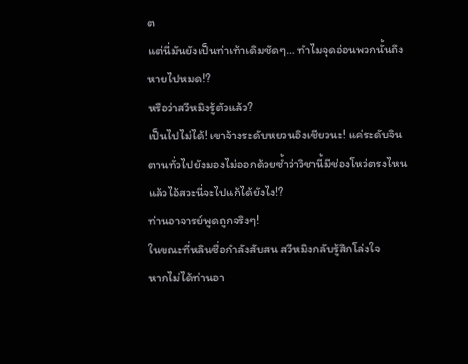ต
แต่นี่มันยังเป็นท่าเท้าเดิมชัดๆ… ทำไมจุดอ่อนพวกนั้นถึงหายไปหมด!?
หรือว่าสวีหมิงรู้ตัวแล้ว?
เป็นไปไม่ได้! เขาจ้างระดับหยวนอิงเชียวนะ! แค่ระดับจินตานทั่วไปยังมองไม่ออกด้วยซ้ำว่าวิชานี้มีช่องโหว่ตรงไหน แล้วไอ้สวะนี่จะไปแก้ได้ยังไง!?
ท่านอาจารย์พูดถูกจริงๆ!
ในขณะที่หลินซื่อกำลังสับสน สวีหมิงกลับรู้สึกโล่งใจ
หากไม่ได้ท่านอา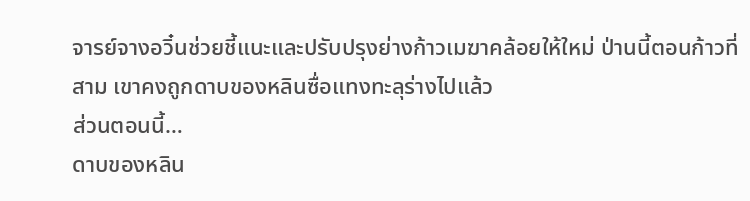จารย์จางอวิ๋นช่วยชี้แนะและปรับปรุงย่างก้าวเมฆาคล้อยให้ใหม่ ป่านนี้ตอนก้าวที่สาม เขาคงถูกดาบของหลินซื่อแทงทะลุร่างไปแล้ว
ส่วนตอนนี้…
ดาบของหลิน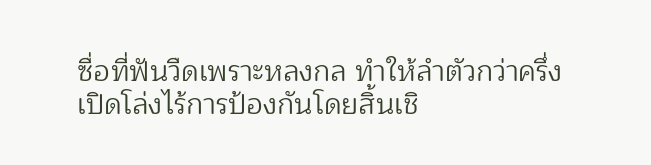ซื่อที่ฟันวืดเพราะหลงกล ทำให้ลำตัวกว่าครึ่งเปิดโล่งไร้การป้องกันโดยสิ้นเชิ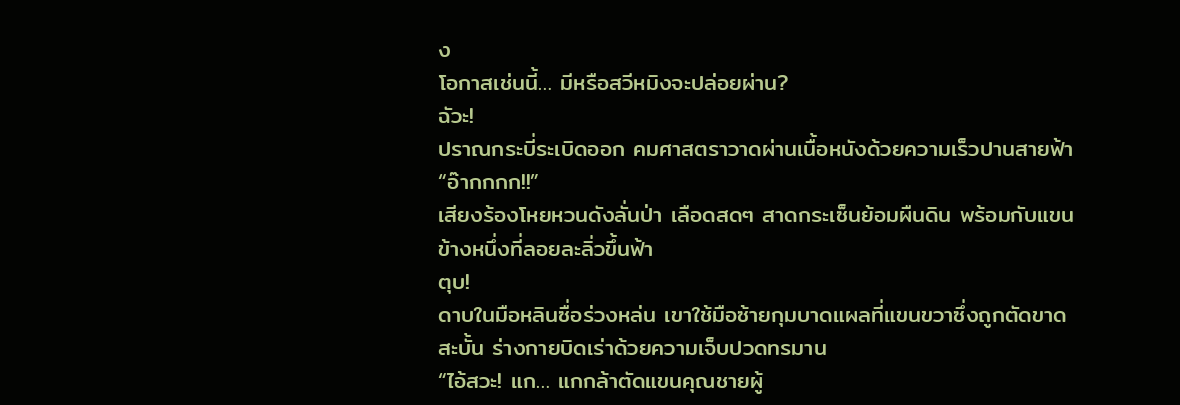ง
โอกาสเช่นนี้… มีหรือสวีหมิงจะปล่อยผ่าน?
ฉัวะ!
ปราณกระบี่ระเบิดออก คมศาสตราวาดผ่านเนื้อหนังด้วยความเร็วปานสายฟ้า
“อ๊ากกกก!!”
เสียงร้องโหยหวนดังลั่นป่า เลือดสดๆ สาดกระเซ็นย้อมผืนดิน พร้อมกับแขนข้างหนึ่งที่ลอยละลิ่วขึ้นฟ้า
ตุบ!
ดาบในมือหลินซื่อร่วงหล่น เขาใช้มือซ้ายกุมบาดแผลที่แขนขวาซึ่งถูกตัดขาดสะบั้น ร่างกายบิดเร่าด้วยความเจ็บปวดทรมาน
“ไอ้สวะ! แก… แกกล้าตัดแขนคุณชายผู้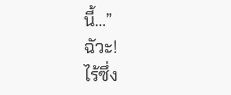นี้…”
ฉัวะ!
ไร้ซึ่ง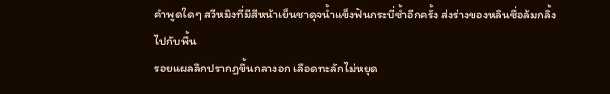คำพูดใดๆ สวีหมิงที่มีสีหน้าเย็นชาดุจน้ำแข็งฟันกระบี่ซ้ำอีกครั้ง ส่งร่างของหลินซื่อล้มกลิ้งไปกับพื้น
รอยแผลลึกปรากฏขึ้นกลางอก เลือดทะลักไม่หยุด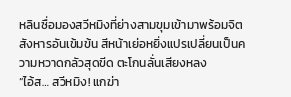หลินซื่อมองสวีหมิงที่ย่างสามขุมเข้ามาพร้อมจิตสังหารอันเข้มข้น สีหน้าเย่อหยิ่งแปรเปลี่ยนเป็นความหวาดกลัวสุดขีด ตะโกนลั่นเสียงหลง
“ไอ้ส… สวีหมิง! แกฆ่า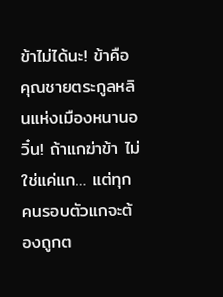ข้าไม่ได้นะ! ข้าคือคุณชายตระกูลหลินแห่งเมืองหนานอวิ๋น! ถ้าแกฆ่าข้า ไม่ใช่แค่แก… แต่ทุกคนรอบตัวแกจะต้องถูกต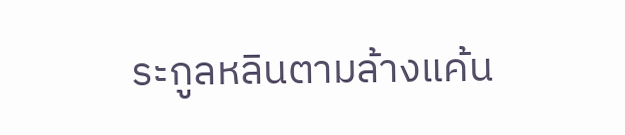ระกูลหลินตามล้างแค้น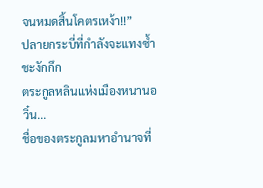จนหมดสิ้นโคตรเหง้า!!”
ปลายกระบี่ที่กำลังจะแทงซ้ำชะงักกึก
ตระกูลหลินแห่งเมืองหนานอวิ๋น...
ชื่อของตระกูลมหาอำนาจที่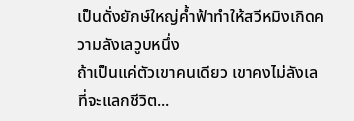เป็นดั่งยักษ์ใหญ่ค้ำฟ้าทำให้สวีหมิงเกิดความลังเลวูบหนึ่ง
ถ้าเป็นแค่ตัวเขาคนเดียว เขาคงไม่ลังเลที่จะแลกชีวิต...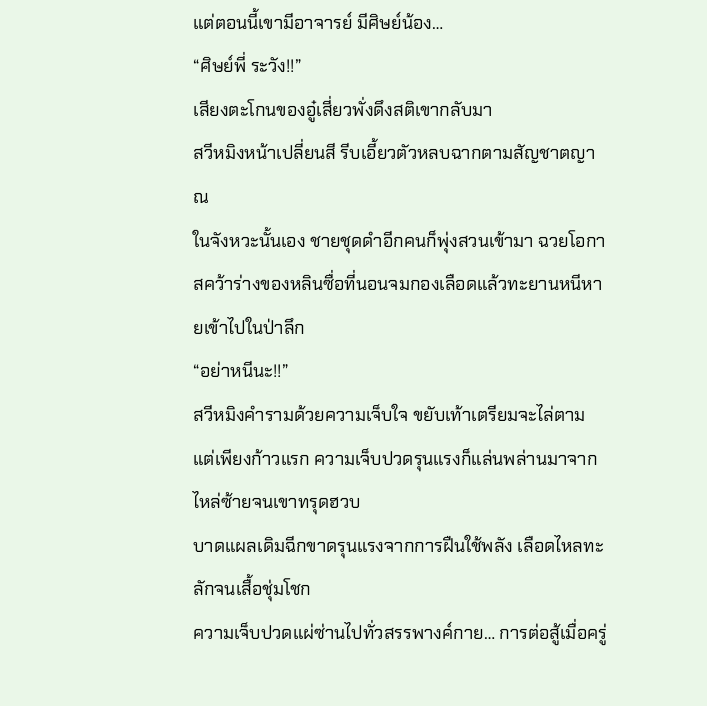แต่ตอนนี้เขามีอาจารย์ มีศิษย์น้อง…
“ศิษย์พี่ ระวัง!!”
เสียงตะโกนของอู๋เสี่ยวพั่งดึงสติเขากลับมา
สวีหมิงหน้าเปลี่ยนสี รีบเอี้ยวตัวหลบฉากตามสัญชาตญาณ
ในจังหวะนั้นเอง ชายชุดดำอีกคนก็พุ่งสวนเข้ามา ฉวยโอกาสคว้าร่างของหลินซื่อที่นอนจมกองเลือดแล้วทะยานหนีหายเข้าไปในป่าลึก
“อย่าหนีนะ!!”
สวีหมิงคำรามด้วยความเจ็บใจ ขยับเท้าเตรียมจะไล่ตาม
แต่เพียงก้าวแรก ความเจ็บปวดรุนแรงก็แล่นพล่านมาจากไหล่ซ้ายจนเขาทรุดฮวบ
บาดแผลเดิมฉีกขาดรุนแรงจากการฝืนใช้พลัง เลือดไหลทะลักจนเสื้อชุ่มโชก
ความเจ็บปวดแผ่ซ่านไปทั่วสรรพางค์กาย… การต่อสู้เมื่อครู่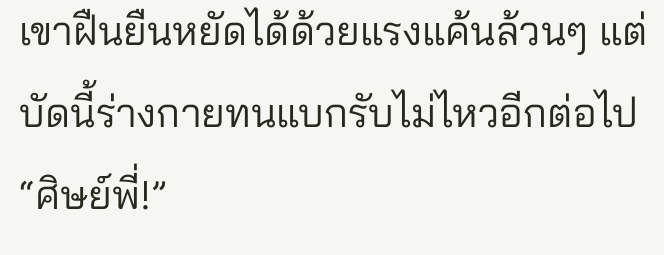เขาฝืนยืนหยัดได้ด้วยแรงแค้นล้วนๆ แต่บัดนี้ร่างกายทนแบกรับไม่ไหวอีกต่อไป
“ศิษย์พี่!”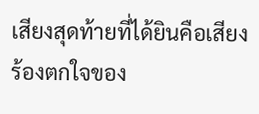เสียงสุดท้ายที่ได้ยินคือเสียงร้องตกใจของ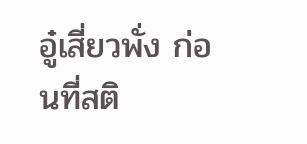อู๋เสี่ยวพั่ง ก่อนที่สติ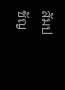สัมปชัญ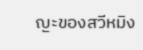ญะของสวีหมิง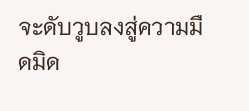จะดับวูบลงสู่ความมืดมิด